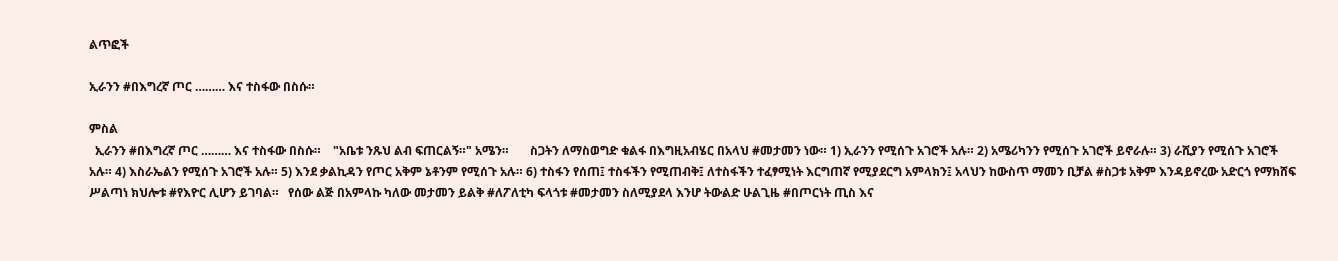ልጥፎች

ኢራንን #በእግረኛ ጦር ……… እና ተስፋው በስሱ።

ምስል
  ኢራንን #በእግረኛ ጦር ……… እና ተስፋው በስሱ።    "አቤቱ ንጹህ ልብ ፍጠርልኝ።" አሜን።       ስጋትን ለማስወግድ ቁልፋ በእግዚአብሄር በአላህ #መታመን ነው። 1) ኢራንን የሚሰጉ አገሮች አሉ። 2) አሜሪካንን የሚሰጉ አገሮች ይኖራሉ። 3) ራሺያን የሚሰጉ አገሮች አሉ። 4) እስራኤልን የሚሰጉ አገሮች አሉ። 5) እንደ ቃልኪዳን የጦር አቅም ኔቶንም የሚሰጉ አሉ። 6) ተስፋን የሰጠ፤ ተስፋችን የሚጠብቅ፤ ለተስፋችን ተፈፃሚነት እርግጠኛ የሚያደርግ አምላክን፤ አላህን ከውስጥ ማመን ቢቻል #ስጋቱ አቅም እንዳይኖረው አድርጎ የማክሸፍ ሥልጣነ ክህሎቱ #የእዮር ሊሆን ይገባል።   የሰው ልጅ በአምላኩ ካለው መታመን ይልቅ #ለፖለቲካ ፍላጎቱ #መታመን ስለሚያደላ እንሆ ትውልድ ሁልጊዜ #በጦርነት ጢስ እና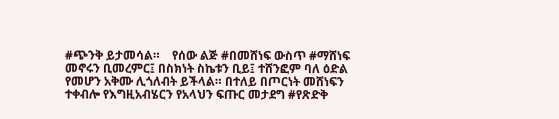#ጭንቅ ይታመሳል።    የሰው ልጅ #በመሸነፍ ውስጥ #ማሸነፍ መኖሩን ቢመረምር፤ በስክነት ስኬቱን ቢይ፤ ተሸንፎም ባለ ዕድል የመሆን አቅሙ ሊጎለብት ይችላል። በተለይ በጦርነት መሸነፍን ተቀብሎ የእግዚአብሄርን የአላህን ፍጡር መታደግ #የጽድቅ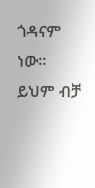ጎዳናም ነው።    ይህም ብቻ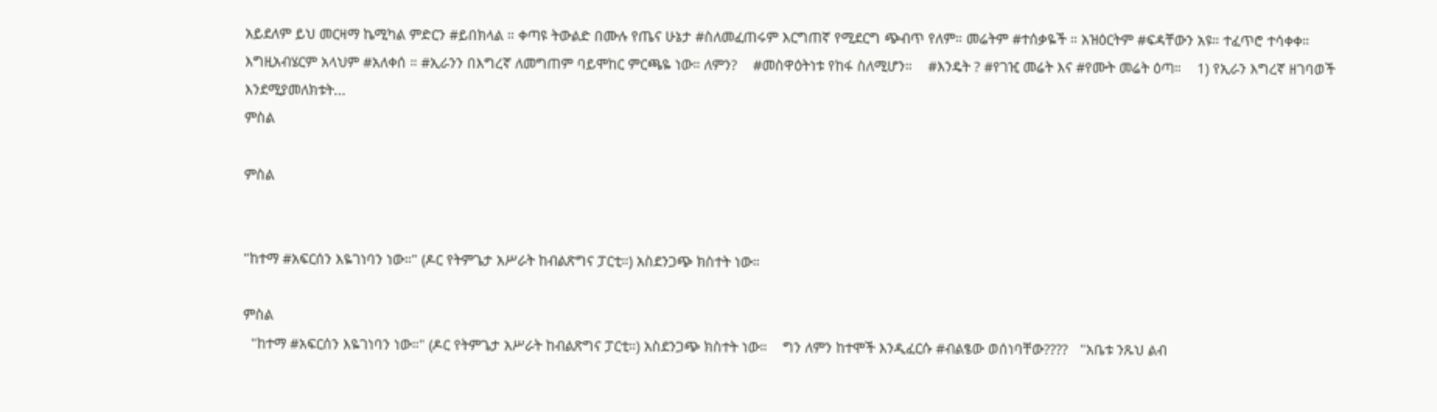አይደለም ይህ መርዛማ ኬሚካል ምድርን #ይበክላል ። ቀጣዩ ትውልድ በሙሉ የጤና ሁኔታ #ስለመፈጠሩም እርግጠኛ የሚደርግ ጭብጥ የለም። መሬትም #ተሰቃዬች ። አዝዕርትም #ፍዳቸውን አዩ። ተፈጥሮ ተሳቀቀ። እግዚአብሄርም አላህም #አለቀሰ ። #ኢራንን በእግረኛ ለመግጠም ባይሞከር ምርጫዬ ነው። ለምን?    #መስዋዕትነቱ የከፋ ስለሚሆን።    #እንዴት ? #የገዢ መሬት እና #የሙት መሬት ዕጣ።    1) የኢራን እግረኛ ዘገባወች እንደሚያመለክቱት...
ምስል

ምስል


"ከተማ #አፍርሰን እዬገነባን ነው።" (ዶር የትምጌታ አሥራት ከብልጽግና ፓርቲ።) አስደንጋጭ ክስተት ነው።

ምስል
  "ከተማ #አፍርሰን እዬገነባን ነው።" (ዶር የትምጌታ አሥራት ከብልጽግና ፓርቲ።) አስደንጋጭ ክስተት ነው።    ግን ለምን ከተሞች እንዲፈርሱ #ብልፄው ወሰነባቸው????   "አቤቱ ንጹህ ልብ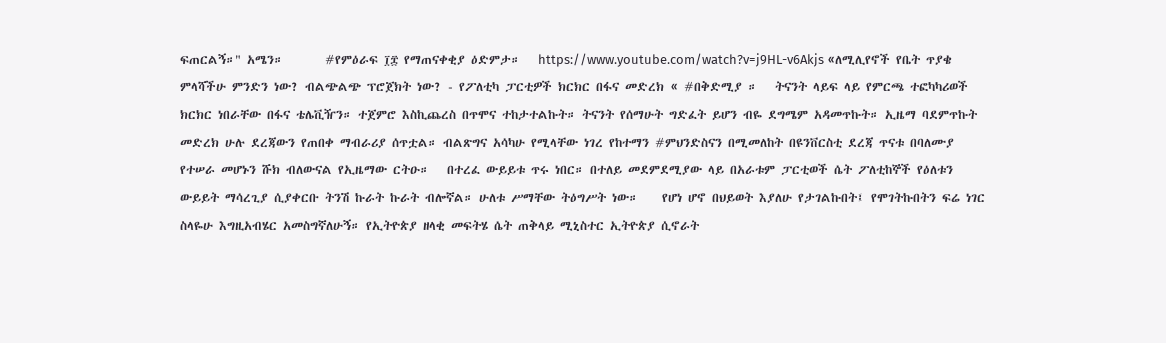ፍጠርልኝ።" አሜን።       #የምዕራፍ ፲፰ የማጠናቀቂያ ዕድምታ።   https://www.youtube.com/watch?v=j9HL-v6Akjs «ለሚሊየኖች የቤት ጥያቄ ምላሻችሁ ምንድን ነው? ብልጭልጭ ፕሮጀክት ነው? - የፖለቲካ ፓርቲዎች ክርክር በፋና መድረክ « #በቅድሚያ ።   ትናንት ላይፍ ላይ የምርጫ ተፎካካሪወች ክርክር ነበራቸው በፋና ቴሌቪዥን። ተጀምሮ እስኪጨረስ በጥሞና ተከታተልኩት። ትናንት የሰማሁት ግድፈት ይሆን ብዬ ደግሜም አዳመጥኩት። ኢዜማ ባደምጥኩት መድረክ ሁሉ ደረጃውን የጠበቀ ማብራሪያ ሰጥቷል። ብልጽግና አሳካሁ የሚላቸው ነገረ የከተማን #ምህንድስናን በሚመለከት በዩንቨርስቲ ደረጃ ጥናቱ በባለሙያ የተሠራ መሆኑን ሹክ ብለውናል የኢዜማው ርትዑ።   በተረፈ ውይይቱ ጥሩ ነበር። በተለይ መደምደሚያው ላይ በአራቱም ፓርቲወች ሴት ፖለቲከኞች የዕለቱን ውይይት ማሳረጊያ ሲያቀርቡ ትንሽ ኩራት ኩራት ብሎኛል። ሁለቱ ሥማቸው ትዕግሥት ነው።    የሆነ ሆኖ በህይወት እያለሁ የታገልኩበት፤ የሞገትኩበትን ፍሬ ነገር ስላዬሁ እግዚአብሄር አመስግኛለሁኝ። የኢትዮጵያ ዘላቂ መፍትሄ ሴት ጠቅላይ ሚኒስተር ኢትዮጵያ ሲኖራት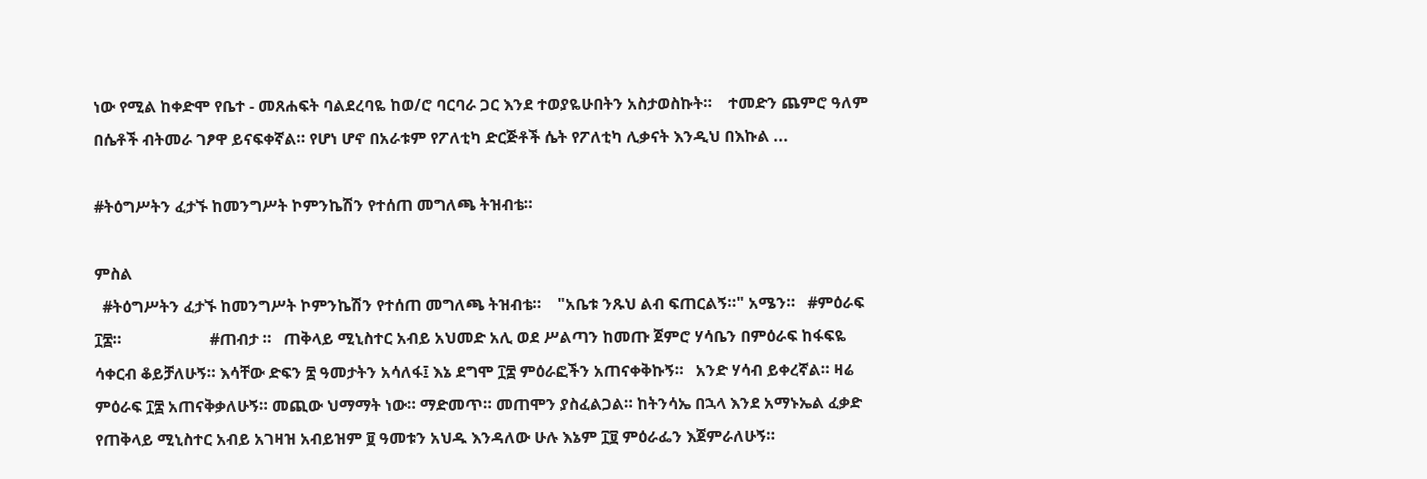ነው የሚል ከቀድሞ የቤተ - መጸሐፍት ባልደረባዬ ከወ/ሮ ባርባራ ጋር እንደ ተወያዬሁበትን አስታወስኩት።    ተመድን ጨምሮ ዓለም በሴቶች ብትመራ ገፆዋ ይናፍቀኛል። የሆነ ሆኖ በአራቱም የፖለቲካ ድርጅቶች ሴት የፖለቲካ ሊቃናት እንዲህ በእኩል ...

#ትዕግሥትን ፈታኙ ከመንግሥት ኮምንኬሽን የተሰጠ መግለጫ ትዝብቴ።

ምስል
  #ትዕግሥትን ፈታኙ ከመንግሥት ኮምንኬሽን የተሰጠ መግለጫ ትዝብቴ።    "አቤቱ ንጹህ ልብ ፍጠርልኝ።" አሜን።   #ምዕራፍ ፲፰።                      #ጠብታ ።   ጠቅላይ ሚኒስተር አብይ አህመድ አሊ ወደ ሥልጣን ከመጡ ጀምሮ ሃሳቤን በምዕራፍ ከፋፍዬ ሳቀርብ ቆይቻለሁኝ። እሳቸው ድፍን ፰ ዓመታትን አሳለፋ፤ እኔ ደግሞ ፲፰ ምዕራፎችን አጠናቀቅኩኝ።   አንድ ሃሳብ ይቀረኛል። ዛሬ ምዕራፍ ፲፰ አጠናቅቃለሁኝ። መጪው ህማማት ነው። ማድመጥ። መጠሞን ያስፈልጋል። ከትንሳኤ በኋላ እንደ አማኑኤል ፈቃድ የጠቅላይ ሚኒስተር አብይ አገዛዝ አብይዝም ፱ ዓመቱን አህዱ እንዳለው ሁሉ እኔም ፲፱ ምዕራፌን እጀምራለሁኝ።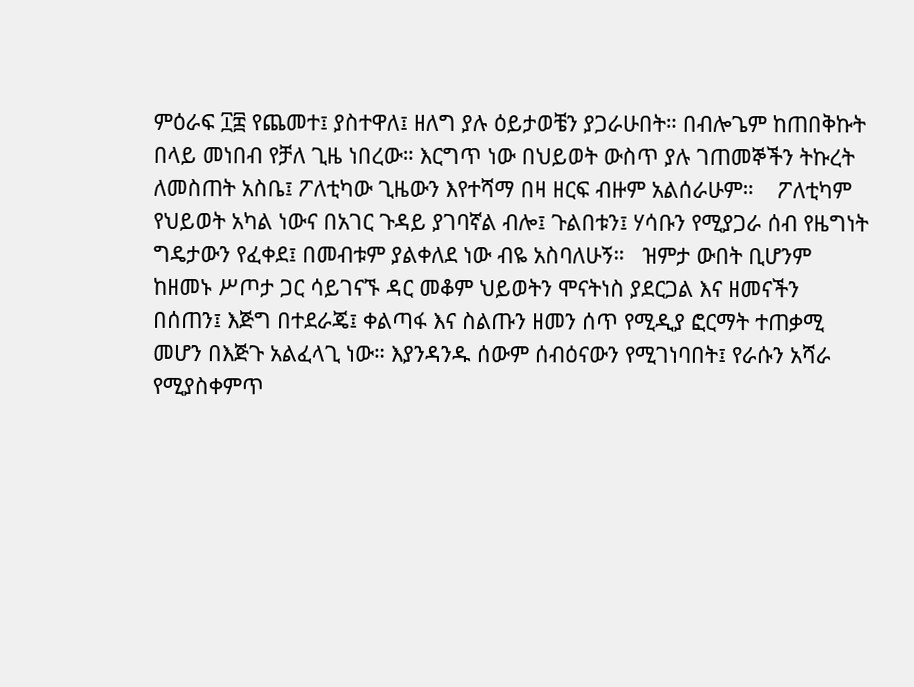ምዕራፍ ፲፰ የጨመተ፤ ያስተዋለ፤ ዘለግ ያሉ ዕይታወቼን ያጋራሁበት። በብሎጌም ከጠበቅኩት በላይ መነበብ የቻለ ጊዜ ነበረው። እርግጥ ነው በህይወት ውስጥ ያሉ ገጠመኞችን ትኩረት ለመስጠት አስቤ፤ ፖለቲካው ጊዜውን እየተሻማ በዛ ዘርፍ ብዙም አልሰራሁም።    ፖለቲካም የህይወት አካል ነውና በአገር ጉዳይ ያገባኛል ብሎ፤ ጉልበቱን፤ ሃሳቡን የሚያጋራ ሰብ የዜግነት ግዴታውን የፈቀደ፤ በመብቱም ያልቀለደ ነው ብዬ አስባለሁኝ።   ዝምታ ውበት ቢሆንም ከዘመኑ ሥጦታ ጋር ሳይገናኙ ዳር መቆም ህይወትን ሞናትነስ ያደርጋል እና ዘመናችን በሰጠን፤ እጅግ በተደራጄ፤ ቀልጣፋ እና ስልጡን ዘመን ሰጥ የሚዲያ ፎርማት ተጠቃሚ መሆን በእጅጉ አልፈላጊ ነው። እያንዳንዱ ሰውም ሰብዕናውን የሚገነባበት፤ የራሱን አሻራ የሚያስቀምጥ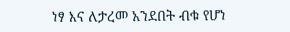ነፃ እና ለታረመ አንደበት ብቁ የሆነ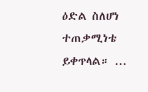ዕድል ስለሆነ ተጠቃሚነቴ ይቀጥላል። ...